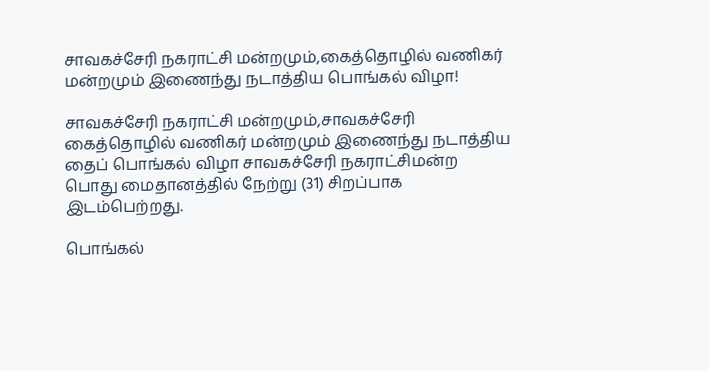சாவகச்சேரி நகராட்சி மன்றமும்,கைத்தொழில் வணிகர் மன்றமும் இணைந்து நடாத்திய பொங்கல் விழா!

சாவகச்சேரி நகராட்சி மன்றமும்,சாவகச்சேரி கைத்தொழில் வணிகர் மன்றமும் இணைந்து நடாத்திய தைப் பொங்கல் விழா சாவகச்சேரி நகராட்சிமன்ற பொது மைதானத்தில் நேற்று (31) சிறப்பாக இடம்பெற்றது.

பொங்கல்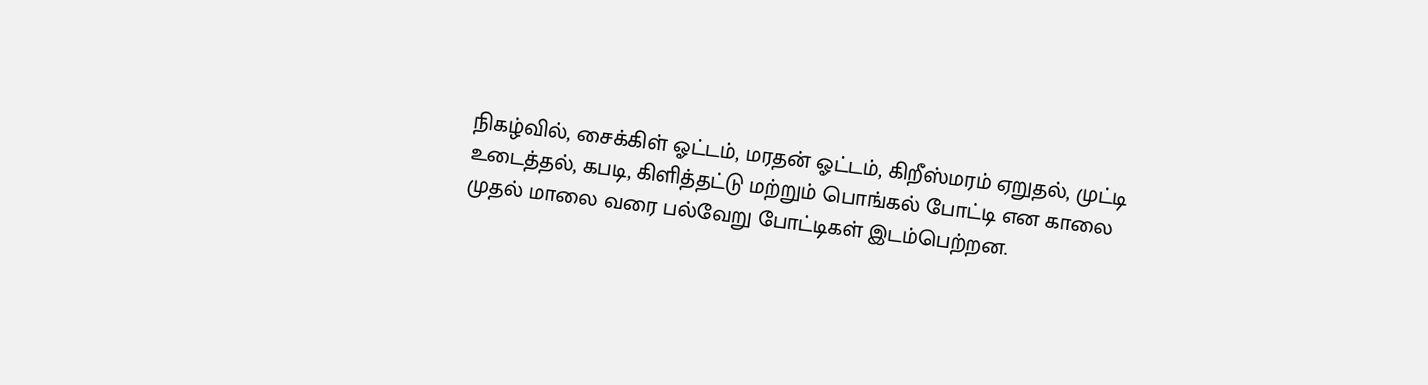நிகழ்வில், சைக்கிள் ஓட்டம், மரதன் ஓட்டம், கிறீஸ்மரம் ஏறுதல், முட்டி உடைத்தல், கபடி, கிளித்தட்டு மற்றும் பொங்கல் போட்டி என காலை முதல் மாலை வரை பல்வேறு போட்டிகள் இடம்பெற்றன.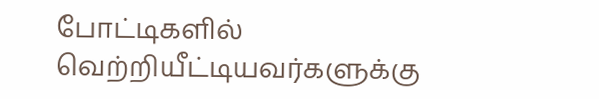போட்டிகளில் வெற்றியீட்டியவர்களுக்கு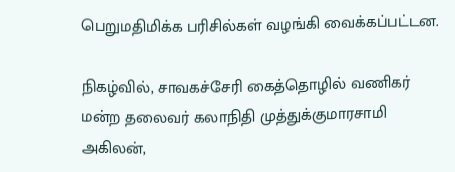பெறுமதிமிக்க பரிசில்கள் வழங்கி வைக்கப்பட்டன.

நிகழ்வில், சாவகச்சேரி கைத்தொழில் வணிகர் மன்ற தலைவர் கலாநிதி முத்துக்குமாரசாமி அகிலன்,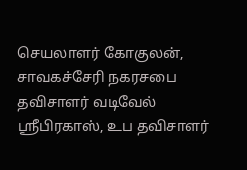செயலாளர் கோகுலன், சாவகச்சேரி நகரசபை தவிசாளர் வடிவேல் ஸ்ரீபிரகாஸ், உப தவிசாளர்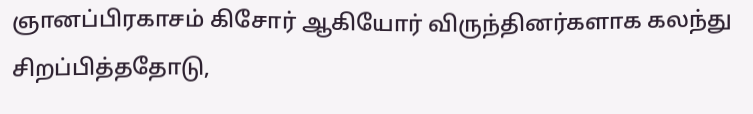ஞானப்பிரகாசம் கிசோர் ஆகியோர் விருந்தினர்களாக கலந்து சிறப்பித்ததோடு,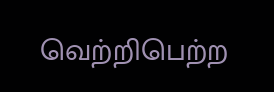வெற்றிபெற்ற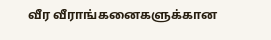வீர வீராங்கனைகளுக்கான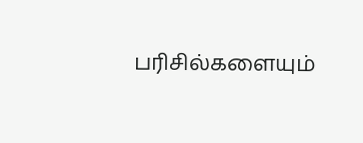பரிசில்களையும்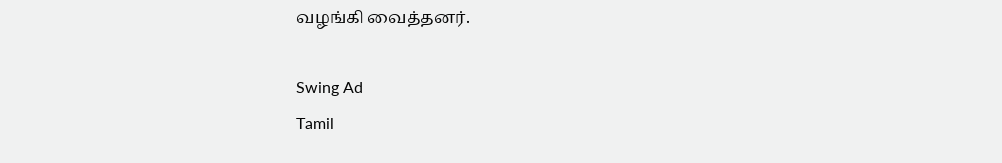வழங்கி வைத்தனர்.

Swing Ad
Tamil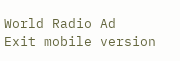World Radio Ad
Exit mobile version